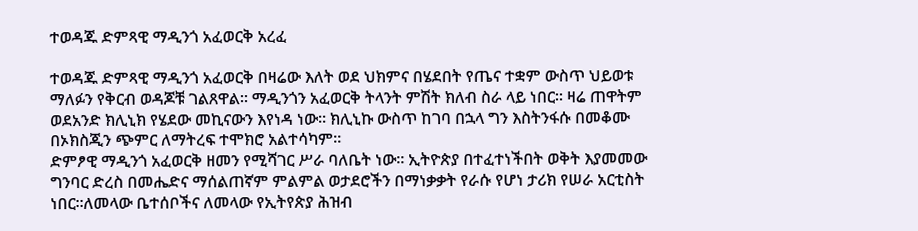ተወዳጁ ድምጻዊ ማዲንጎ አፈወርቅ አረፈ

ተወዳጁ ድምጻዊ ማዲንጎ አፈወርቅ በዛሬው እለት ወደ ህክምና በሄደበት የጤና ተቋም ውስጥ ህይወቱ ማለፉን የቅርብ ወዳጆቹ ገልጸዋል። ማዲንጎን አፈወርቅ ትላንት ምሽት ክለብ ስራ ላይ ነበር። ዛሬ ጠዋትም ወደአንድ ክሊኒክ የሄደው መኪናውን እየነዳ ነው። ክሊኒኩ ውስጥ ከገባ በኋላ ግን እስትንፋሱ በመቆሙ በኦክስጂን ጭምር ለማትረፍ ተሞክሮ አልተሳካም።
ድምፆዊ ማዲንጎ አፈወርቅ ዘመን የሚሻገር ሥራ ባለቤት ነው። ኢትዮጵያ በተፈተነችበት ወቅት እያመመው ግንባር ድረስ በመሔድና ማሰልጠኛም ምልምል ወታደሮችን በማነቃቃት የራሱ የሆነ ታሪክ የሠራ አርቲስት ነበር።ለመላው ቤተሰቦችና ለመላው የኢትየጵያ ሕዝብ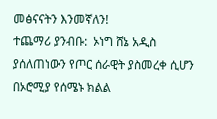መፅናናትን እንመኛለን!
ተጨማሪ ያንብቡ:  ኦነግ ሸኔ አዲስ ያሰለጠነውን የጦር ሰራዊት ያስመረቀ ሲሆን በኦሮሚያ የሰሜኑ ክልል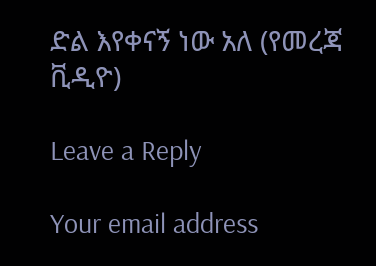ድል እየቀናኝ ነው አለ (የመረጃ ቪዲዮ)

Leave a Reply

Your email address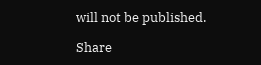will not be published.

Share